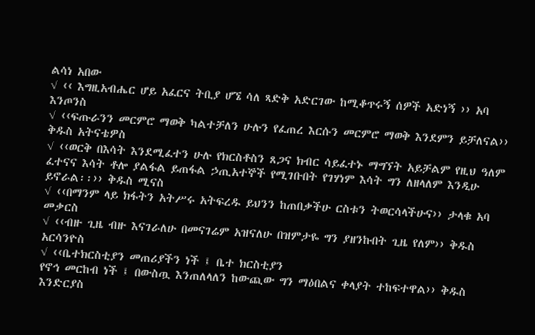ልሳነ አበው
√ ‹‹ እግዚአብሔር ሆይ አፈርና ትቢያ ሆኜ ሳለ ጻድቅ አድርገው ከሚቆጥሩኝ ሰዎች አድነኝ ›› አባ እንጦንስ
√ ‹‹ፍጡራንን መርምሮ ማወቅ ካልተቻለን ሁሉን የፈጠረ እርሱን መርምሮ ማወቅ እንደምን ይቻለናል›› ቅዱስ አትናቴዎስ
√ ‹‹ወርቅ በእሳት እንደሚፈተን ሁሉ የክርስቶስን ጸጋና ክብር ሳይፈተኑ ማግኘት አይቻልም የዚህ ዓለም ፈተናና እሳት ቶሎ ያልፋል ይጠፋል ኃጢአተኞች የሚገቡበት የገሃነም እሳት ግን ለዘላለም እንዲሁ ይኖራል፡፡›› ቅዱስ ሚናስ
√ ‹‹በማንም ላይ ክፋትን አትሥሩ አትፍረዱ ይህንን ከጠበቃችሁ ርስቱን ትወርሳላችሁና›› ታላቁ አባ መቃርስ
√ ‹‹ብዙ ጊዜ ብዙ እናገራለሁ በመናገሬም አዝናለሁ በዝምታዬ ግን ያዘንኩበት ጊዜ የለም›› ቅዱስ አርሳንዮስ
√ ‹‹ቤተክርስቲያን መጠሪያችን ነች ፤ ቤተ ክርስቲያን
የኖኅ መርከብ ነች ፤ በውስጧ እንጠለላለን ከውጪው ግን ማዕበልና ቀላያት ተከፍተዋል›› ቅዱስ እንድርያስ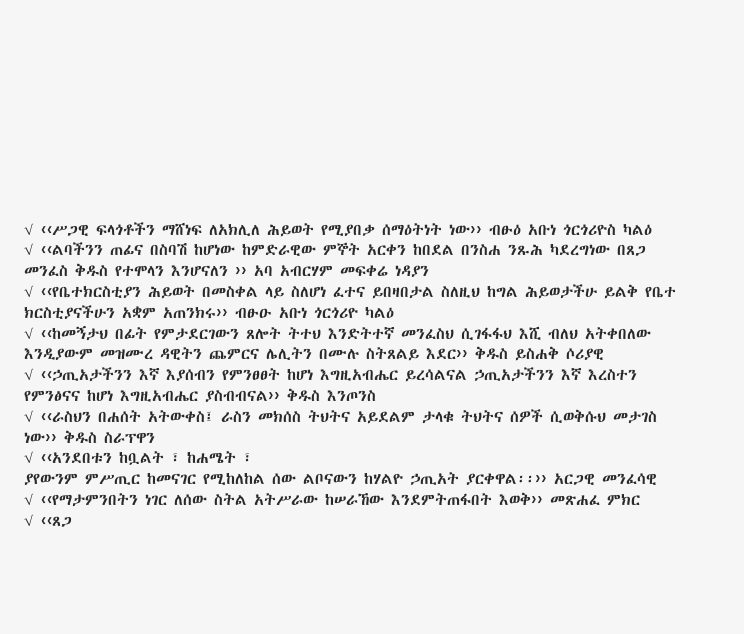√ ‹‹ሥጋዊ ፍላጎቶችን ማሸነፍ ለአክሊለ ሕይወት የሚያበቃ ሰማዕትነት ነው›› ብፁዕ አቡነ ጎርጎሪዮስ ካልዕ
√ ‹‹ልባችንን ጠፊና በስባሽ ከሆነው ከምድራዊው ምኞት አርቀን ከበደል በንስሐ ንጹሕ ካደረግነው በጸጋ መንፈስ ቅዱስ የተሞላን እንሆናለን ›› አባ አብርሃም መፍቀሬ ነዳያን
√ ‹‹የቤተክርስቲያን ሕይወት በመስቀል ላይ ስለሆነ ፈተና ይበዛበታል ስለዚህ ከግል ሕይወታችሁ ይልቅ የቤተ ክርስቲያናችሁን አቋም አጠንክሩ›› ብፁዑ አቡነ ጎርጎሪዮ ካልዕ
√ ‹‹ከመኝታህ በፊት የምታደርገውን ጸሎት ትተህ እንድትተኛ መንፈስህ ሲገፋፋህ እሺ ብለህ አትቀበለው እንዲያውም መዝሙረ ዳዊትን ጨምርና ሌሊትን በሙሉ ስትጸልይ እደር›› ቅዱስ ይስሐቅ ሶሪያዊ
√ ‹‹ኃጢአታችንን እኛ እያሰብን የምንፀፀት ከሆነ እግዚአብሔር ይረሳልናል ኃጢአታችንን እኛ እረስተን የምንፅናና ከሆነ እግዚአብሔር ያስብብናል›› ቅዱስ እንጦንስ
√ ‹‹ራስህን በሐሰት አትውቀስ፤ ራስን መክሰስ ትህትና አይደልም ታላቁ ትህትና ሰዎች ሲወቅሱህ መታገስ ነው›› ቅዱስ ስራፕዋን
√ ‹‹አንደበቱን ከቧልት ፣ ከሐሜት ፣
ያየውንም ምሥጢር ከመናገር የሚከለከል ሰው ልቦናውን ከሃልዮ ኃጢአት ያርቀዋል፡፡›› አርጋዊ መንፈሳዊ
√ ‹‹የማታምንበትን ነገር ለሰው ስትል አትሥራው ከሠራኸው እንደምትጠፋበት እወቅ›› መጽሐፈ ምክር
√ ‹‹ጸጋ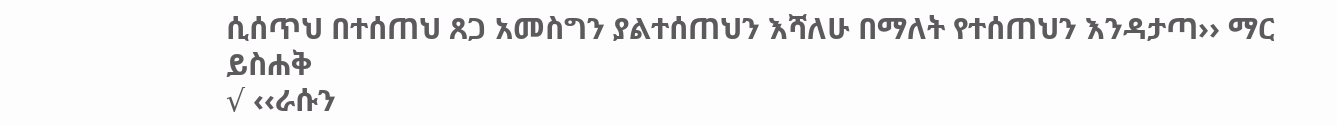ሲሰጥህ በተሰጠህ ጸጋ አመስግን ያልተሰጠህን እሻለሁ በማለት የተሰጠህን እንዳታጣ›› ማር ይስሐቅ
√ ‹‹ራሱን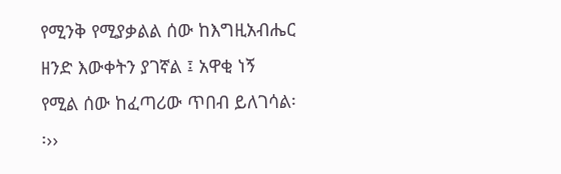የሚንቅ የሚያቃልል ሰው ከእግዚአብሔር ዘንድ እውቀትን ያገኛል ፤ አዋቂ ነኝ
የሚል ሰው ከፈጣሪው ጥበብ ይለገሳል፡፡››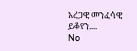አረጋዊ መንፈሳዊ
ይቆየን....
No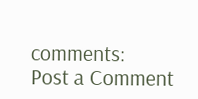comments:
Post a Comment